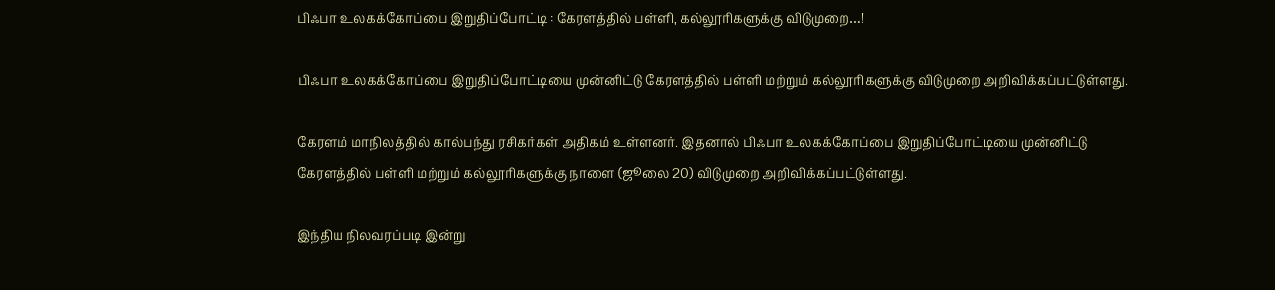பிஃபா உலகக்கோப்பை இறுதிப்போட்டி : கேரளத்தில் பள்ளி, கல்லூரிகளுக்கு விடுமுறை…!

பிஃபா உலகக்கோப்பை இறுதிப்போட்டியை முன்னிட்டு கேரளத்தில் பள்ளி மற்றும் கல்லூரிகளுக்கு விடுமுறை அறிவிக்கப்பட்டுள்ளது.

கேரளம் மாநிலத்தில் கால்பந்து ரசிகர்கள் அதிகம் உள்ளனர். இதனால் பிஃபா உலகக்கோப்பை இறுதிப்போட்டியை முன்னிட்டு கேரளத்தில் பள்ளி மற்றும் கல்லூரிகளுக்கு நாளை (ஜூலை 20) விடுமுறை அறிவிக்கப்பட்டுள்ளது.

இந்திய நிலவரப்படி இன்று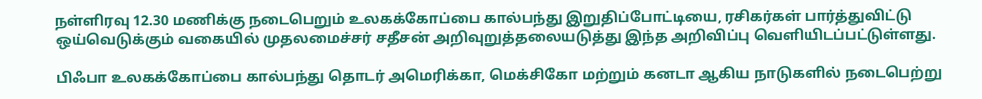நள்ளிரவு 12.30 மணிக்கு நடைபெறும் உலகக்கோப்பை கால்பந்து இறுதிப்போட்டியை, ரசிகர்கள் பார்த்துவிட்டு ஒய்வெடுக்கும் வகையில் முதலமைச்சர் சதீசன் அறிவுறுத்தலையடுத்து இந்த அறிவிப்பு வெளியிடப்பட்டுள்ளது.

பிஃபா உலகக்கோப்பை கால்பந்து தொடர் அமெரிக்கா, மெக்சிகோ மற்றும் கனடா ஆகிய நாடுகளில் நடைபெற்று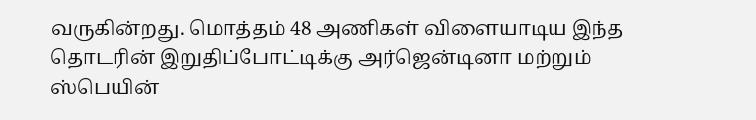வருகின்றது. மொத்தம் 48 அணிகள் விளையாடிய இந்த தொடரின் இறுதிப்போட்டிக்கு அர்ஜென்டினா மற்றும் ஸ்பெயின்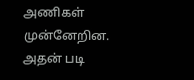அணிகள் முன்னேறின. அதன் படி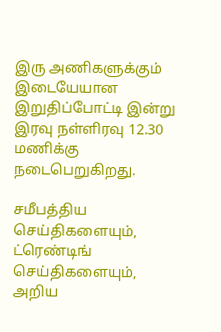இரு அணிகளுக்கும் இடையேயான இறுதிப்போட்டி இன்று இரவு நள்ளிரவு 12.30 மணிக்கு நடைபெறுகிறது.

சமீபத்திய செய்திகளையும், ட்ரெண்டிங் செய்திகளையும், அறிய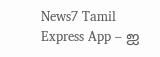News7 Tamil Express App – ஐ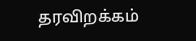தரவிறக்கம்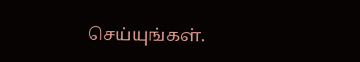செய்யுங்கள்.